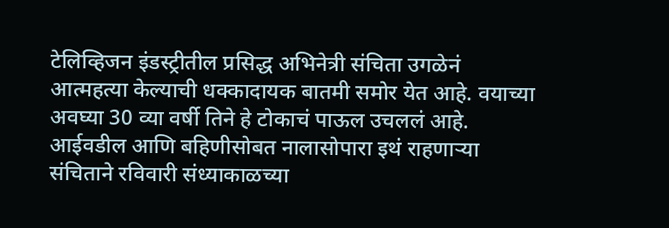टेलिव्हिजन इंडस्ट्रीतील प्रसिद्ध अभिनेत्री संचिता उगळेनं आत्महत्या केल्याची धक्कादायक बातमी समोर येत आहे. वयाच्या अवघ्या 30 व्या वर्षी तिने हे टोकाचं पाऊल उचललं आहे. आईवडील आणि बहिणीसोबत नालासोपारा इथं राहणाऱ्या संचिताने रविवारी संध्याकाळच्या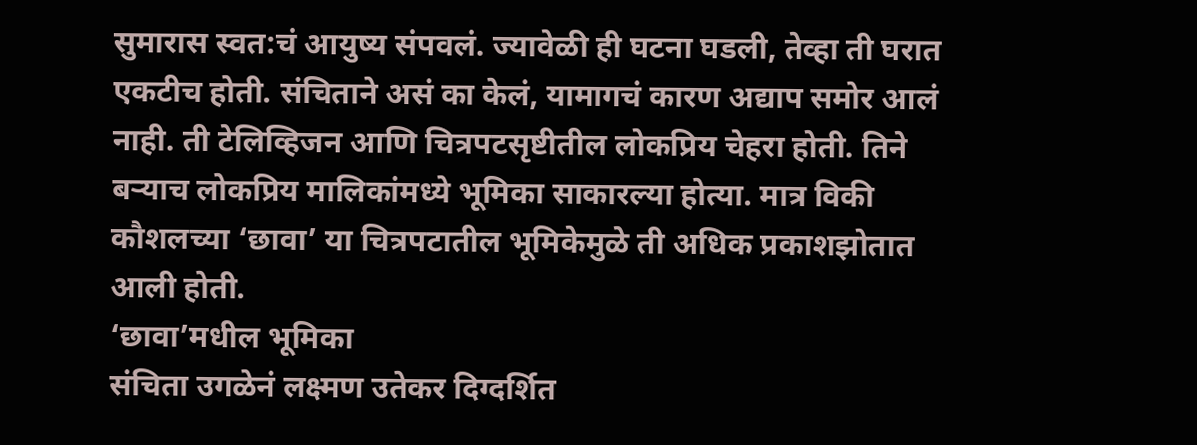सुमारास स्वत:चं आयुष्य संपवलं. ज्यावेळी ही घटना घडली, तेव्हा ती घरात एकटीच होती. संचिताने असं का केलं, यामागचं कारण अद्याप समोर आलं नाही. ती टेलिव्हिजन आणि चित्रपटसृष्टीतील लोकप्रिय चेहरा होती. तिने बऱ्याच लोकप्रिय मालिकांमध्ये भूमिका साकारल्या होत्या. मात्र विकी कौशलच्या ‘छावा’ या चित्रपटातील भूमिकेमुळे ती अधिक प्रकाशझोतात आली होती.
‘छावा’मधील भूमिका
संचिता उगळेनं लक्ष्मण उतेकर दिग्दर्शित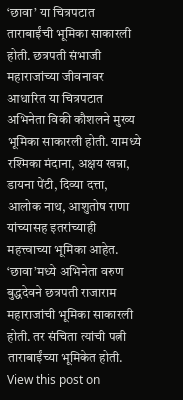‘छावा’ या चित्रपटात ताराबाईंची भूमिका साकारली होती. छत्रपती संभाजी महाराजांच्या जीवनावर आधारित या चित्रपटात अभिनेता विकी कौशलने मुख्य भूमिका साकारली होती. यामध्ये रश्मिका मंदाना, अक्षय खन्ना, डायना पेंटी, दिव्या दत्ता, आलोक नाथ, आशुतोष राणा यांच्यासह इतरांच्याही महत्त्वाच्या भूमिका आहेत. ‘छावा’मध्ये अभिनेता वरुण बुद्धदेवने छत्रपती राजाराम महाराजांची भूमिका साकारली होती. तर संचिता त्यांची पत्नी ताराबाईंच्या भूमिकेत होती.
View this post on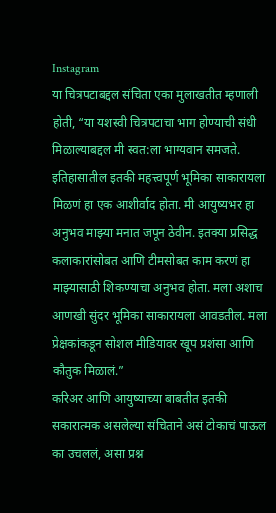Instagram
या चित्रपटाबद्दल संचिता एका मुलाखतीत म्हणाली होती, “या यशस्वी चित्रपटाचा भाग होण्याची संधी मिळाल्याबद्दल मी स्वत:ला भाग्यवान समजते. इतिहासातील इतकी महत्त्वपूर्ण भूमिका साकारायला मिळणं हा एक आशीर्वाद होता. मी आयुष्यभर हा अनुभव माझ्या मनात जपून ठेवीन. इतक्या प्रसिद्ध कलाकारांसोबत आणि टीमसोबत काम करणं हा माझ्यासाठी शिकण्याचा अनुभव होता. मला अशाच आणखी सुंदर भूमिका साकारायला आवडतील. मला प्रेक्षकांकडून सोशल मीडियावर खूप प्रशंसा आणि कौतुक मिळालं.”
करिअर आणि आयुष्याच्या बाबतीत इतकी सकारात्मक असलेल्या संचिताने असं टोकाचं पाऊल का उचललं, असा प्रश्न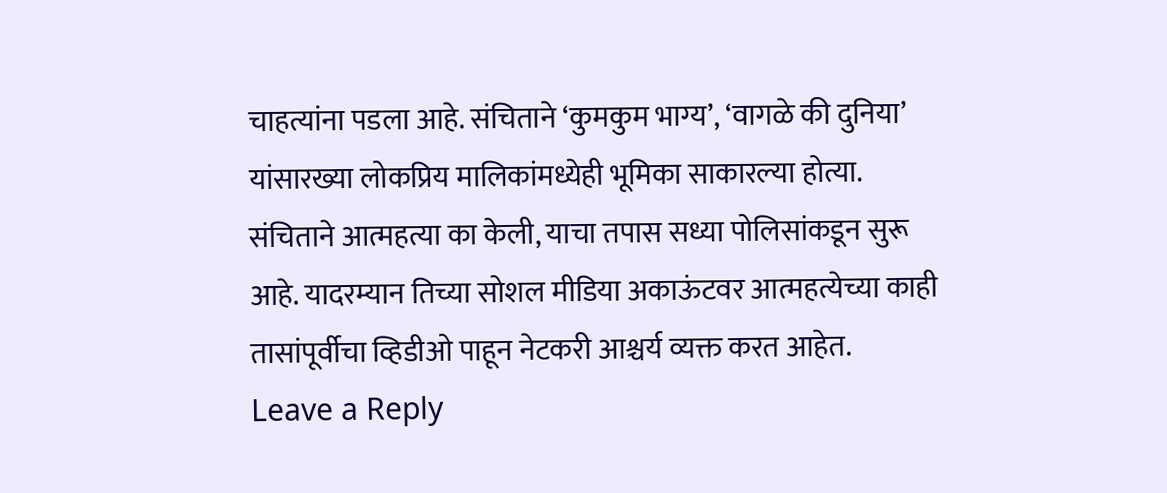चाहत्यांना पडला आहे. संचिताने ‘कुमकुम भाग्य’, ‘वागळे की दुनिया’ यांसारख्या लोकप्रिय मालिकांमध्येही भूमिका साकारल्या होत्या. संचिताने आत्महत्या का केली, याचा तपास सध्या पोलिसांकडून सुरू आहे. यादरम्यान तिच्या सोशल मीडिया अकाऊंटवर आत्महत्येच्या काही तासांपूर्वीचा व्हिडीओ पाहून नेटकरी आश्चर्य व्यक्त करत आहेत.
Leave a Reply